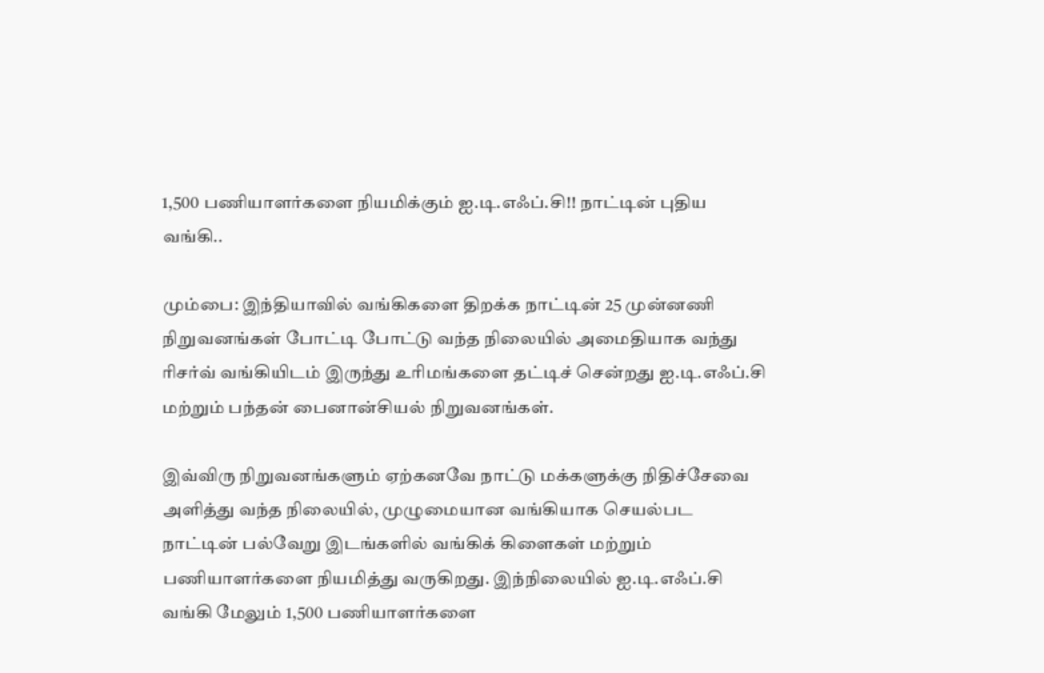1,500 பணியாளர்களை நியமிக்கும் ஐ.டி.எஃப்.சி!! நாட்டின் புதிய வங்கி..

மும்பை: இந்தியாவில் வங்கிகளை திறக்க நாட்டின் 25 முன்னணி நிறுவனங்கள் போட்டி போட்டு வந்த நிலையில் அமைதியாக வந்து ரிசர்வ் வங்கியிடம் இருந்து உரிமங்களை தட்டிச் சென்றது ஐ.டி.எஃப்.சி மற்றும் பந்தன் பைனான்சியல் நிறுவனங்கள்.

இவ்விரு நிறுவனங்களும் ஏற்கனவே நாட்டு மக்களுக்கு நிதிச்சேவை அளித்து வந்த நிலையில், முழுமையான வங்கியாக செயல்பட நாட்டின் பல்வேறு இடங்களில் வங்கிக் கிளைகள் மற்றும் பணியாளர்களை நியமித்து வருகிறது. இந்நிலையில் ஐ.டி.எஃப்.சி வங்கி மேலும் 1,500 பணியாளர்களை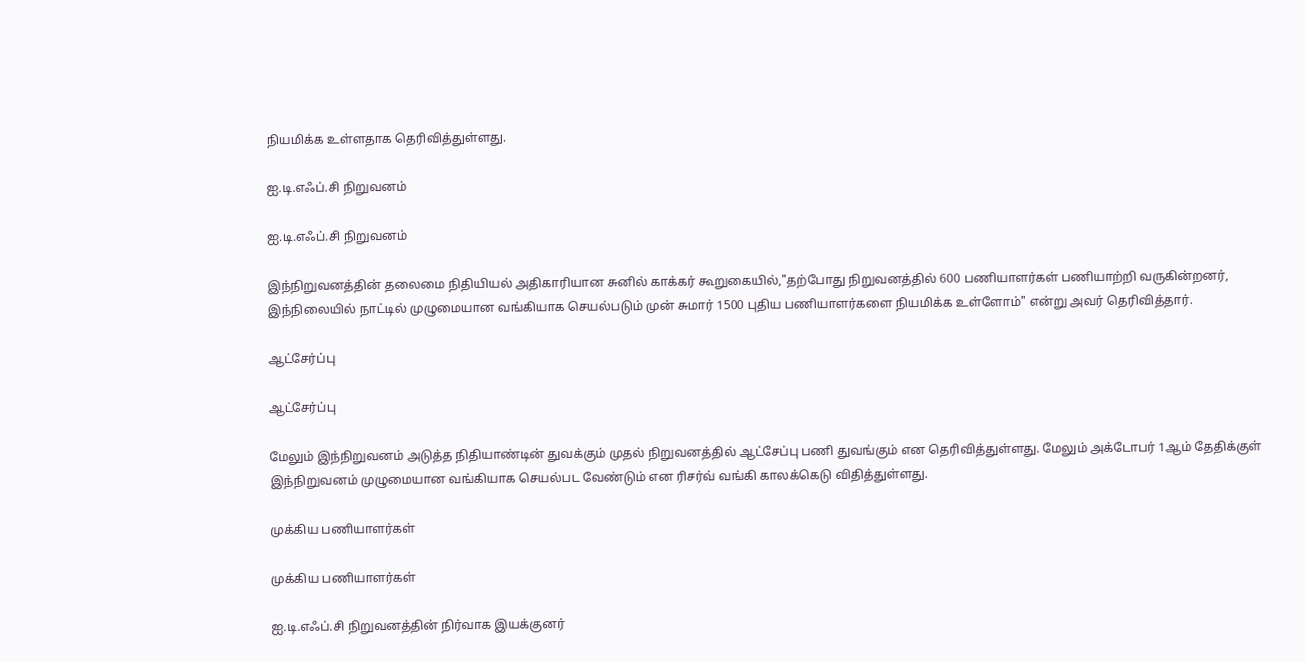நியமிக்க உள்ளதாக தெரிவித்துள்ளது.

ஐ.டி.எஃப்.சி நிறுவனம்

ஐ.டி.எஃப்.சி நிறுவனம்

இந்நிறுவனத்தின் தலைமை நிதியியல் அதிகாரியான சுனில் காக்கர் கூறுகையில்,"தற்போது நிறுவனத்தில் 600 பணியாளர்கள் பணியாற்றி வருகின்றனர், இந்நிலையில் நாட்டில் முழுமையான வங்கியாக செயல்படும் முன் சுமார் 1500 புதிய பணியாளர்களை நியமிக்க உள்ளோம்" என்று அவர் தெரிவித்தார்.

ஆட்சேர்ப்பு

ஆட்சேர்ப்பு

மேலும் இந்நிறுவனம் அடுத்த நிதியாண்டின் துவக்கும் முதல் நிறுவனத்தில் ஆட்சேப்பு பணி துவங்கும் என தெரிவித்துள்ளது. மேலும் அக்டோபர் 1ஆம் தேதிக்குள் இந்நிறுவனம் முழுமையான வங்கியாக செயல்பட வேண்டும் என ரிசர்வ் வங்கி காலக்கெடு விதித்துள்ளது.

முக்கிய பணியாளர்கள்

முக்கிய பணியாளர்கள்

ஐ.டி.எஃப்.சி நிறுவனத்தின் நிர்வாக இயக்குனர்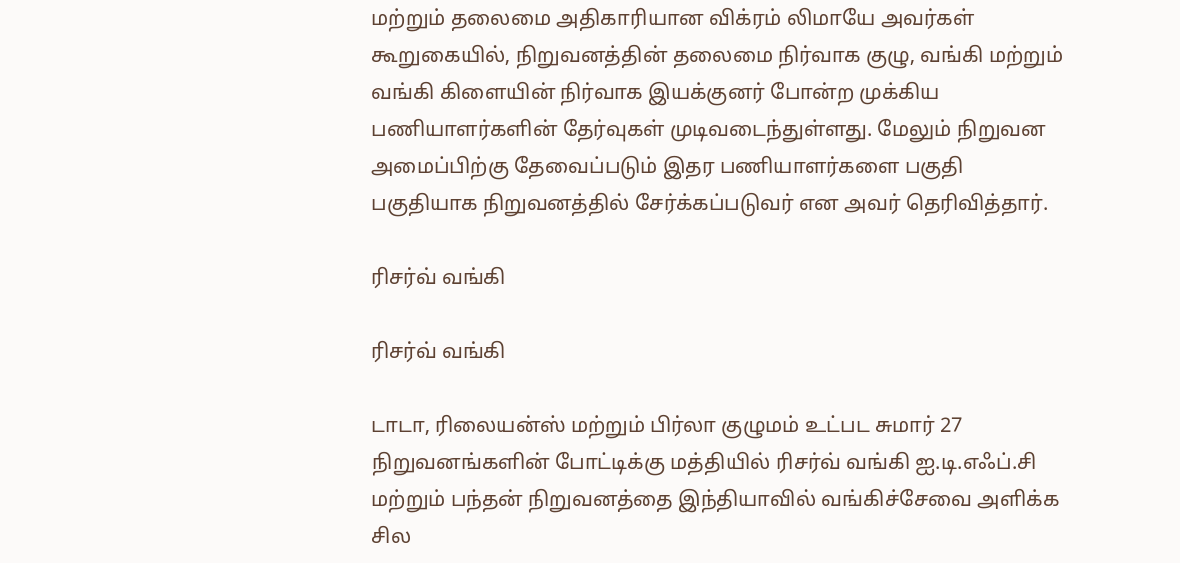மற்றும் தலைமை அதிகாரியான விக்ரம் லிமாயே அவர்கள் கூறுகையில், நிறுவனத்தின் தலைமை நிர்வாக குழு, வங்கி மற்றும் வங்கி கிளையின் நிர்வாக இயக்குனர் போன்ற முக்கிய பணியாளர்களின் தேர்வுகள் முடிவடைந்துள்ளது. மேலும் நிறுவன அமைப்பிற்கு தேவைப்படும் இதர பணியாளர்களை பகுதி பகுதியாக நிறுவனத்தில் சேர்க்கப்படுவர் என அவர் தெரிவித்தார்.

ரிசர்வ் வங்கி

ரிசர்வ் வங்கி

டாடா, ரிலையன்ஸ் மற்றும் பிர்லா குழுமம் உட்பட சுமார் 27 நிறுவனங்களின் போட்டிக்கு மத்தியில் ரிசர்வ் வங்கி ஐ.டி.எஃப்.சி மற்றும் பந்தன் நிறுவனத்தை இந்தியாவில் வங்கிச்சேவை அளிக்க சில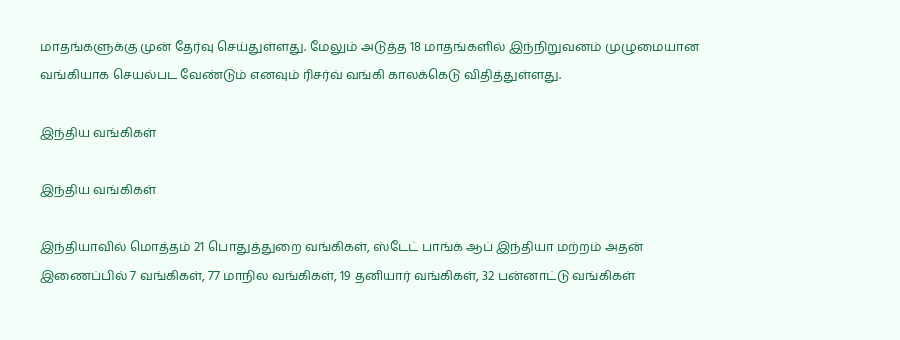மாதங்களுக்கு முன் தேர்வு செய்துள்ளது. மேலும் அடுத்த 18 மாதங்களில் இந்நிறுவனம் முழுமையான வங்கியாக செயல்பட வேண்டும் எனவும் ரிசர்வ் வங்கி காலக்கெடு விதித்துள்ளது.

இந்திய வங்கிகள்

இந்திய வங்கிகள்

இந்தியாவில் மொத்தம் 21 பொதுத்துறை வங்கிகள், ஸ்டேட் பாங்க் ஆப் இந்தியா மற்றம் அதன் இணைப்பில் 7 வங்கிகள், 77 மாநில வங்கிகள், 19 தனியார் வங்கிகள், 32 பன்னாட்டு வங்கிகள்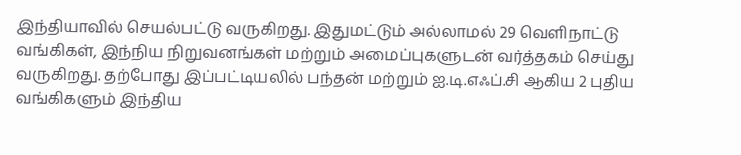இந்தியாவில் செயல்பட்டு வருகிறது. இதுமட்டும் அல்லாமல் 29 வெளிநாட்டு வங்கிகள், இந்நிய நிறுவனங்கள் மற்றும் அமைப்புகளுடன் வர்த்தகம் செய்து வருகிறது. தற்போது இப்பட்டியலில் பந்தன் மற்றும் ஐ.டி.எஃப்.சி ஆகிய 2 புதிய வங்கிகளும் இந்திய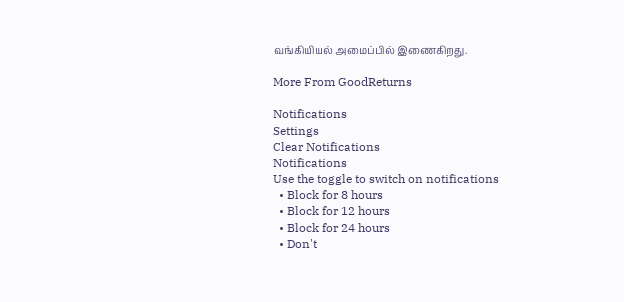வங்கியியல் அமைப்பில் இணைகிறது.

More From GoodReturns

Notifications
Settings
Clear Notifications
Notifications
Use the toggle to switch on notifications
  • Block for 8 hours
  • Block for 12 hours
  • Block for 24 hours
  • Don't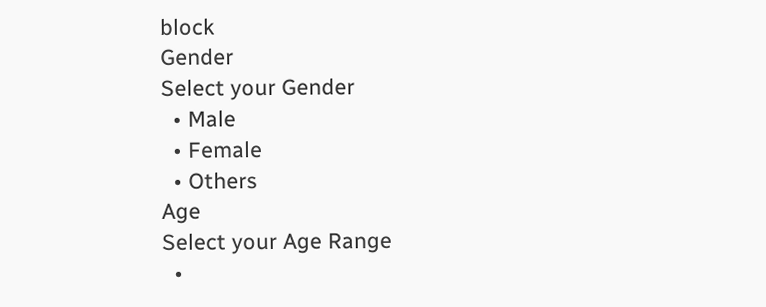block
Gender
Select your Gender
  • Male
  • Female
  • Others
Age
Select your Age Range
  •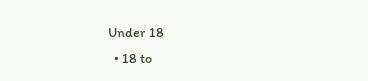Under 18
  • 18 to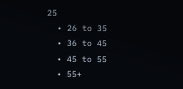25
  • 26 to 35
  • 36 to 45
  • 45 to 55
  • 55+